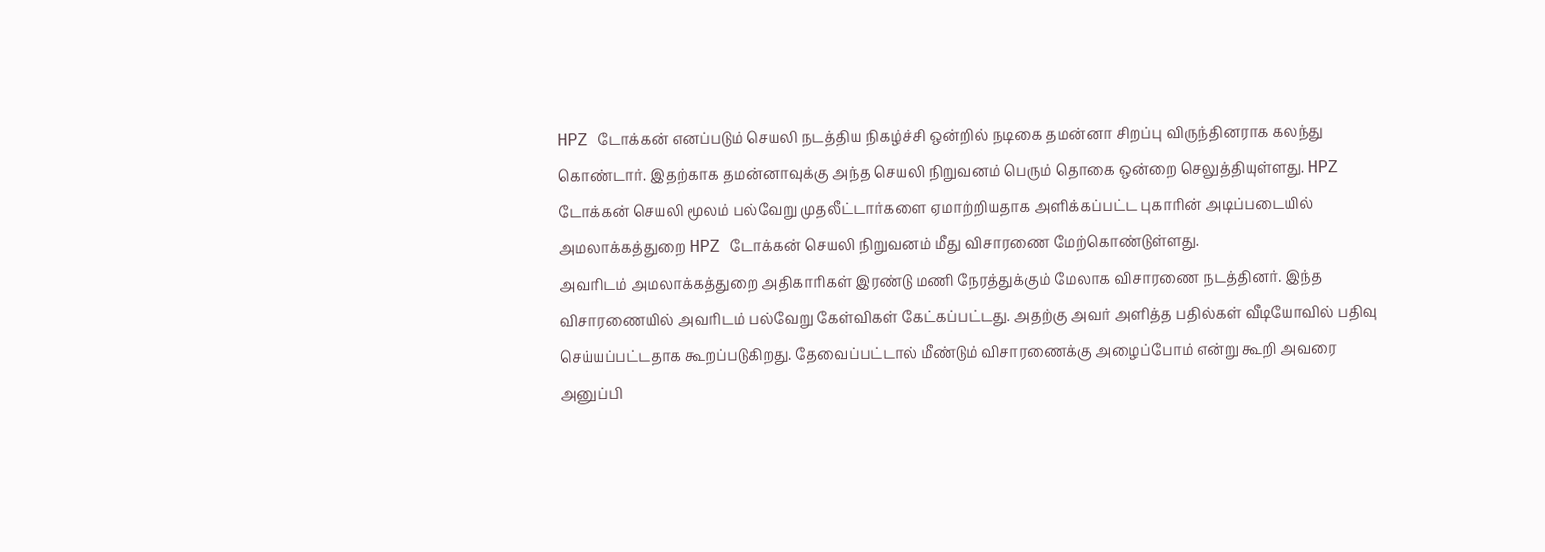HPZ டோக்கன் எனப்படும் செயலி நடத்திய நிகழ்ச்சி ஒன்றில் நடிகை தமன்னா சிறப்பு விருந்தினராக கலந்து கொண்டார். இதற்காக தமன்னாவுக்கு அந்த செயலி நிறுவனம் பெரும் தொகை ஒன்றை செலுத்தியுள்ளது. HPZ டோக்கன் செயலி மூலம் பல்வேறு முதலீட்டார்களை ஏமாற்றியதாக அளிக்கப்பட்ட புகாரின் அடிப்படையில் அமலாக்கத்துறை HPZ டோக்கன் செயலி நிறுவனம் மீது விசாரணை மேற்கொண்டுள்ளது.
அவரிடம் அமலாக்கத்துறை அதிகாரிகள் இரண்டு மணி நேரத்துக்கும் மேலாக விசாரணை நடத்தினர். இந்த விசாரணையில் அவரிடம் பல்வேறு கேள்விகள் கேட்கப்பட்டது. அதற்கு அவர் அளித்த பதில்கள் வீடியோவில் பதிவு செய்யப்பட்டதாக கூறப்படுகிறது. தேவைப்பட்டால் மீண்டும் விசாரணைக்கு அழைப்போம் என்று கூறி அவரை அனுப்பி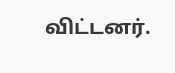விட்டனர்.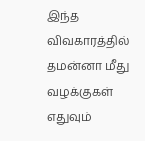இந்த விவகாரத்தில் தமன்னா மீது வழக்குகள் எதுவும்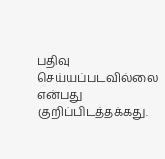பதிவு செய்யப்படவில்லை என்பது குறிப்பிடத்தக்கது.